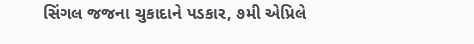સિંગલ જજના ચુકાદાને પડકાર, ૭મી એપ્રિલે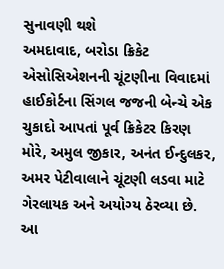સુનાવણી થશે
અમદાવાદ, બરોડા ક્રિકેટ એસોસિએશનની ચૂંટણીના વિવાદમાં હાઈકોર્ટના સિંગલ જજની બેન્ચે એક ચુકાદો આપતાં પૂર્વ ક્રિકેટર કિરણ મોરે, અમુલ જીકાર, અનંત ઈન્દુલકર, અમર પેટીવાલાને ચૂંટણી લડવા માટે ગેરલાયક અને અયોગ્ય ઠેરવ્યા છે.
આ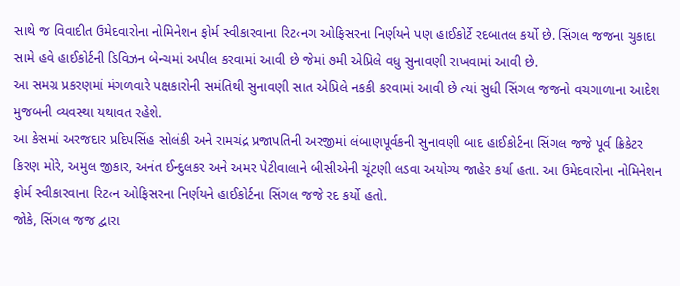સાથે જ વિવાદીત ઉમેદવારોના નોમિનેશન ફોર્મ સ્વીકારવાના રિટ‹નગ ઓફિસરના નિર્ણયને પણ હાઈકોર્ટે રદબાતલ કર્યો છે. સિંગલ જજના ચુકાદા સામે હવે હાઈકોર્ટની ડિવિઝન બેન્ચમાં અપીલ કરવામાં આવી છે જેમાં ૭મી એપ્રિલે વધુ સુનાવણી રાખવામાં આવી છે.
આ સમગ્ર પ્રકરણમાં મંગળવારે પક્ષકારોની સમંતિથી સુનાવણી સાત એપ્રિલે નકકી કરવામાં આવી છે ત્યાં સુધી સિંગલ જજનો વચગાળાના આદેશ મુજબની વ્યવસ્થા યથાવત રહેશે.
આ કેસમાં અરજદાર પ્રદિપસિંહ સોલંકી અને રામચંદ્ર પ્રજાપતિની અરજીમાં લંબાણપૂર્વકની સુનાવણી બાદ હાઈકોર્ટના સિંગલ જજે પૂર્વ ક્રિકેટર કિરણ મોરે, અમુલ જીકાર, અનંત ઈન્દુલકર અને અમર પેટીવાલાને બીસીએની ચૂંટણી લડવા અયોગ્ય જાહેર કર્યા હતા. આ ઉમેદવારોના નોમિનેશન ફોર્મ સ્વીકારવાના રિટ‹ન ઓફિસરના નિર્ણયને હાઈકોર્ટના સિંગલ જજે રદ કર્યો હતો.
જોકે, સિંગલ જજ દ્વારા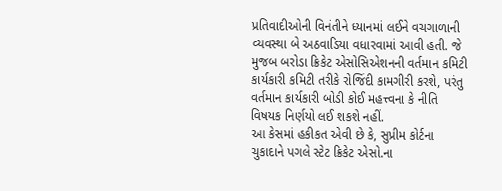પ્રતિવાદીઓની વિનંતીને ધ્યાનમાં લઈને વચગાળાની વ્યવસ્થા બે અઠવાડિયા વધારવામાં આવી હતી. જે મુજબ બરોડા ક્રિકેટ એસોસિએશનની વર્તમાન કમિટી કાર્યકારી કમિટી તરીકે રોજિંદી કામગીરી કરશે, પરંતુ વર્તમાન કાર્યકારી બોડી કોઈ મહત્ત્વના કે નીતિ વિષયક નિર્ણયો લઈ શકશે નહીં.
આ કેસમાં હકીકત એવી છે કે, સુપ્રીમ કોર્ટના ચુકાદાને પગલે સ્ટેટ ક્રિકેટ એસો.ના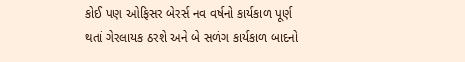કોઈ પણ ઓફિસર બેરર્સ નવ વર્ષનો કાર્યકાળ પૂર્ણ થતાં ગેરલાયક ઠરશે અને બે સળંગ કાર્યકાળ બાદનો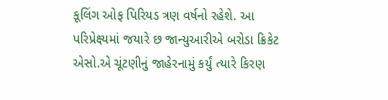કૂલિંગ ઓફ પિરિયડ ત્રણ વર્ષનો રહેશે. આ પરિપ્રેક્ષ્યમાં જયારે છ જાન્યુઆરીએ બરોડા ક્રિકેટ એસો.એ ચૂંટણીનું જાહેરનામું કર્યું ત્યારે કિરણ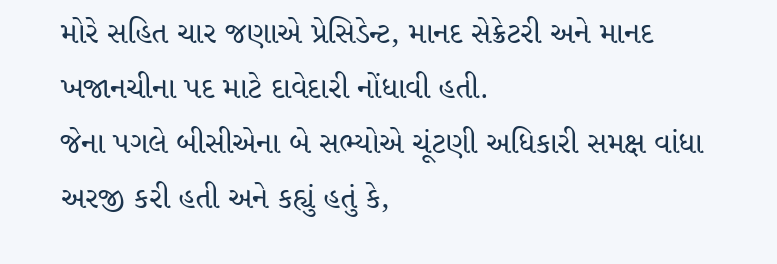મોરે સહિત ચાર જણાએ પ્રેસિડેન્ટ, માનદ સેક્રેટરી અને માનદ ખજાનચીના પદ માટે દાવેદારી નોંધાવી હતી.
જેના પગલે બીસીએના બે સભ્યોએ ચૂંટણી અધિકારી સમક્ષ વાંધા અરજી કરી હતી અને કહ્યું હતું કે,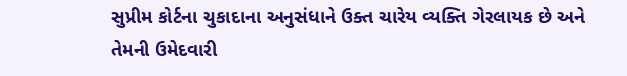સુપ્રીમ કોર્ટના ચુકાદાના અનુસંધાને ઉક્ત ચારેય વ્યક્તિ ગેરલાયક છે અને તેમની ઉમેદવારી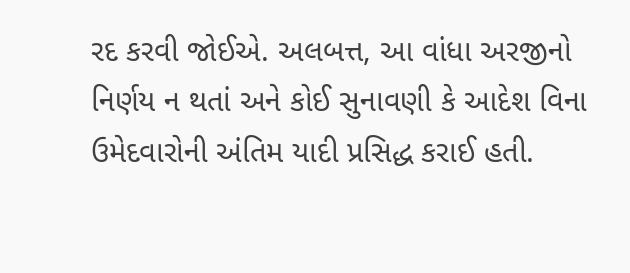રદ કરવી જોઈએ. અલબત્ત, આ વાંધા અરજીનો નિર્ણય ન થતાં અને કોઈ સુનાવણી કે આદેશ વિના ઉમેદવારોની અંતિમ યાદી પ્રસિદ્ધ કરાઈ હતી.